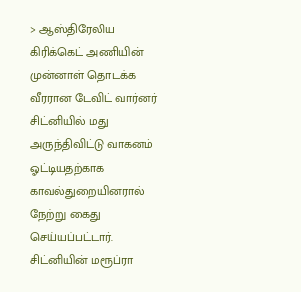> ஆஸ்திரேலிய கிரிக்கெட் அணியின் முன்னாள் தொடக்க வீரரான டேவிட் வார்னர் சிட்னியில் மது அருந்திவிட்டு வாகனம் ஓட்டியதற்காக காவல்துறையினரால் நேற்று கைது செய்யப்பட்டார். சிட்னியின் மரூப்ரா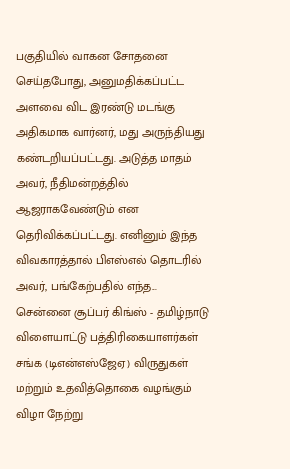பகுதியில் வாகன சோதனை செய்தபோது, அனுமதிக்கப்பட்ட அளவை விட இரண்டு மடங்கு அதிகமாக வார்னர், மது அருந்தியது கண்டறியப்பட்டது. அடுத்த மாதம் அவர், நீதிமன்றத்தில் ஆஜராகவேண்டும் என தெரிவிக்கப்பட்டது. எனினும் இந்த விவகாரத்தால் பிஎஸ்எல் தொடரில் அவர், பங்கேற்பதில் எந்த...
சென்னை சூப்பர் கிங்ஸ் - தமிழ்நாடு விளையாட்டு பத்திரிகையாளர்கள் சங்க (டிஎன்எஸ்ஜேஏ) விருதுகள் மற்றும் உதவித்தொகை வழங்கும் விழா நேற்று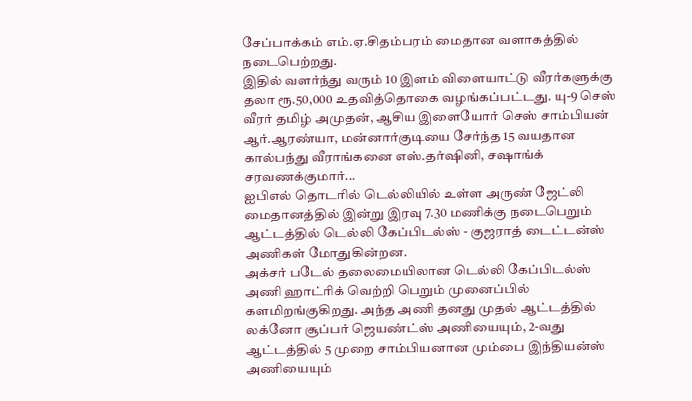சேப்பாக்கம் எம்.ஏ.சிதம்பரம் மைதான வளாகத்தில் நடைபெற்றது.
இதில் வளர்ந்து வரும் 10 இளம் விளையாட்டு வீரர்களுக்கு தலா ரூ.50,000 உதவித்தொகை வழங்கப்பட்டது. யு-9 செஸ் வீரர் தமிழ் அமுதன், ஆசிய இளையோர் செஸ் சாம்பியன் ஆர்.ஆரண்யா, மன்னார்குடியை சேர்ந்த 15 வயதான கால்பந்து வீராங்கனை எஸ்.தர்ஷினி, சஷாங்க் சரவணக்குமார்...
ஐபிஎல் தொடரில் டெல்லியில் உள்ள அருண் ஜேட்லி மைதானத்தில் இன்று இரவு 7.30 மணிக்கு நடைபெறும் ஆட்டத்தில் டெல்லி கேப்பிடல்ஸ் - குஜராத் டைட்டன்ஸ் அணிகள் மோதுகின்றன.
அக்சர் படேல் தலைமையிலான டெல்லி கேப்பிடல்ஸ் அணி ஹாட்ரிக் வெற்றி பெறும் முனைப்பில் களமிறங்குகிறது. அந்த அணி தனது முதல் ஆட்டத்தில் லக்னோ சூப்பர் ஜெயண்ட்ஸ் அணியையும், 2-வது ஆட்டத்தில் 5 முறை சாம்பியனான மும்பை இந்தியன்ஸ் அணியையும்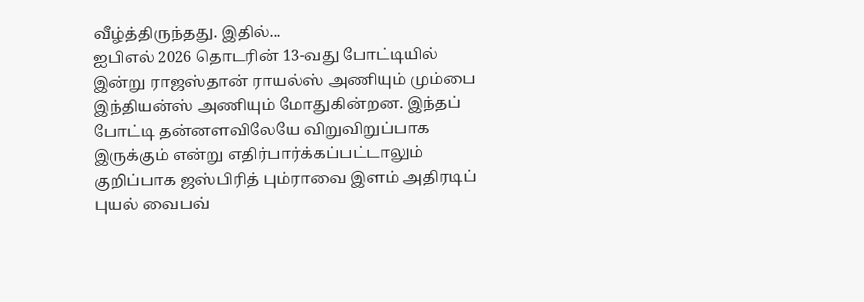வீழ்த்திருந்தது. இதில்...
ஐபிஎல் 2026 தொடரின் 13-வது போட்டியில் இன்று ராஜஸ்தான் ராயல்ஸ் அணியும் மும்பை இந்தியன்ஸ் அணியும் மோதுகின்றன. இந்தப் போட்டி தன்னளவிலேயே விறுவிறுப்பாக இருக்கும் என்று எதிர்பார்க்கப்பட்டாலும் குறிப்பாக ஜஸ்பிரித் பும்ராவை இளம் அதிரடிப் புயல் வைபவ்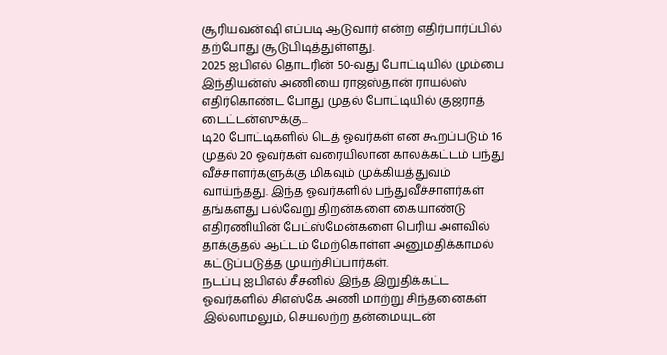சூரியவன்ஷி எப்படி ஆடுவார் என்ற எதிர்பார்ப்பில் தற்போது சூடுபிடித்துள்ளது.
2025 ஐபிஎல் தொடரின் 50-வது போட்டியில் மும்பை இந்தியன்ஸ் அணியை ராஜஸ்தான் ராயல்ஸ் எதிர்கொண்ட போது முதல் போட்டியில் குஜராத் டைட்டன்ஸுக்கு...
டி20 போட்டிகளில் டெத் ஓவர்கள் என கூறப்படும் 16 முதல் 20 ஓவர்கள் வரையிலான காலக்கட்டம் பந்து வீச்சாளர்களுக்கு மிகவும் முக்கியத்துவம் வாய்ந்தது. இந்த ஓவர்களில் பந்துவீச்சாளர்கள் தங்களது பல்வேறு திறன்களை கையாண்டு எதிரணியின் பேட்ஸ்மேன்களை பெரிய அளவில் தாக்குதல் ஆட்டம் மேற்கொள்ள அனுமதிக்காமல் கட்டுப்படுத்த முயற்சிப்பார்கள்.
நடப்பு ஐபிஎல் சீசனில் இந்த இறுதிக்கட்ட ஓவர்களில் சிஎஸ்கே அணி மாற்று சிந்தனைகள் இல்லாமலும், செயலற்ற தன்மையுடன்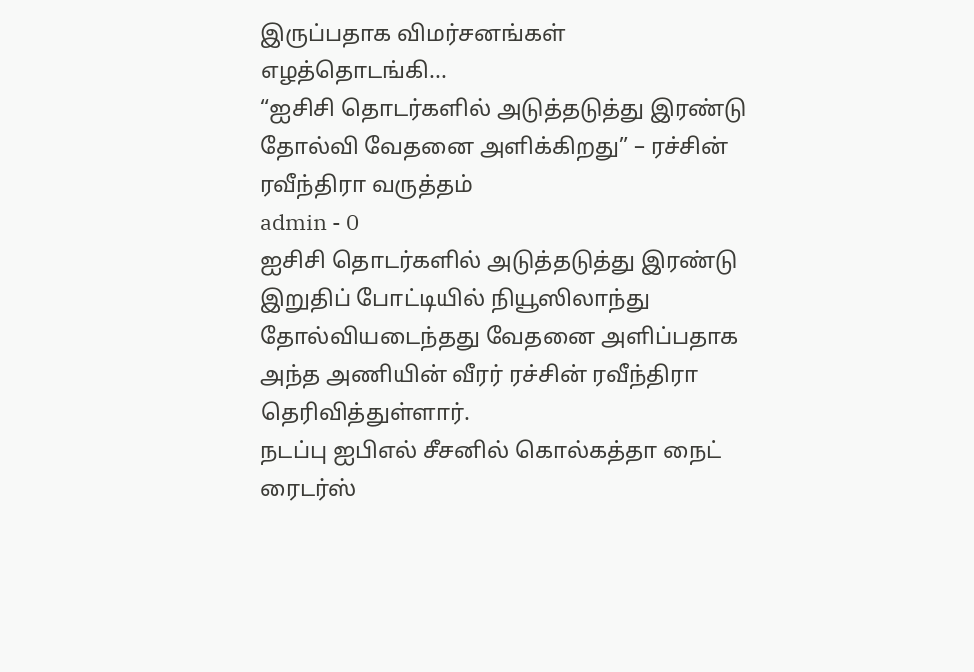இருப்பதாக விமர்சனங்கள் எழத்தொடங்கி...
“ஐசிசி தொடர்களில் அடுத்தடுத்து இரண்டு தோல்வி வேதனை அளிக்கிறது” – ரச்சின் ரவீந்திரா வருத்தம்
admin - 0
ஐசிசி தொடர்களில் அடுத்தடுத்து இரண்டு இறுதிப் போட்டியில் நியூஸிலாந்து தோல்வியடைந்தது வேதனை அளிப்பதாக அந்த அணியின் வீரர் ரச்சின் ரவீந்திரா தெரிவித்துள்ளார்.
நடப்பு ஐபிஎல் சீசனில் கொல்கத்தா நைட் ரைடர்ஸ்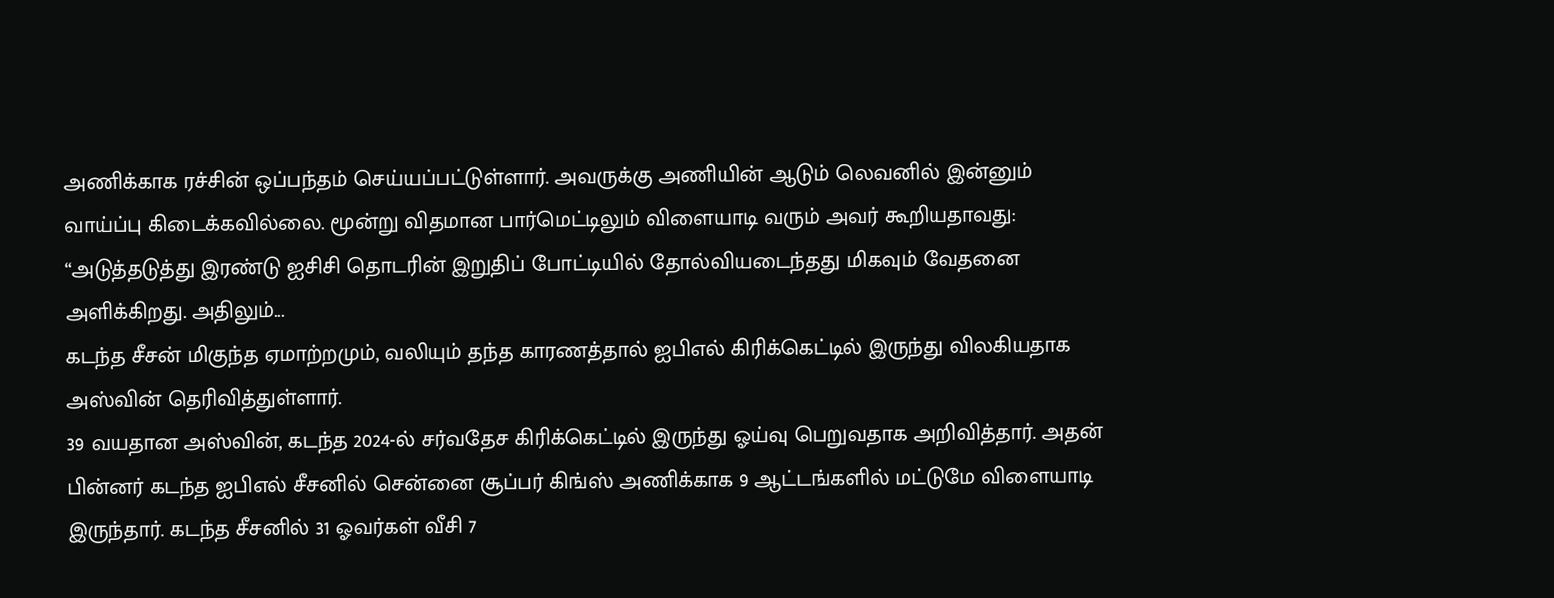அணிக்காக ரச்சின் ஒப்பந்தம் செய்யப்பட்டுள்ளார். அவருக்கு அணியின் ஆடும் லெவனில் இன்னும் வாய்ப்பு கிடைக்கவில்லை. மூன்று விதமான பார்மெட்டிலும் விளையாடி வரும் அவர் கூறியதாவது:
“அடுத்தடுத்து இரண்டு ஐசிசி தொடரின் இறுதிப் போட்டியில் தோல்வியடைந்தது மிகவும் வேதனை அளிக்கிறது. அதிலும்...
கடந்த சீசன் மிகுந்த ஏமாற்றமும், வலியும் தந்த காரணத்தால் ஐபிஎல் கிரிக்கெட்டில் இருந்து விலகியதாக அஸ்வின் தெரிவித்துள்ளார்.
39 வயதான அஸ்வின், கடந்த 2024-ல் சர்வதேச கிரிக்கெட்டில் இருந்து ஓய்வு பெறுவதாக அறிவித்தார். அதன் பின்னர் கடந்த ஐபிஎல் சீசனில் சென்னை சூப்பர் கிங்ஸ் அணிக்காக 9 ஆட்டங்களில் மட்டுமே விளையாடி இருந்தார். கடந்த சீசனில் 31 ஓவர்கள் வீசி 7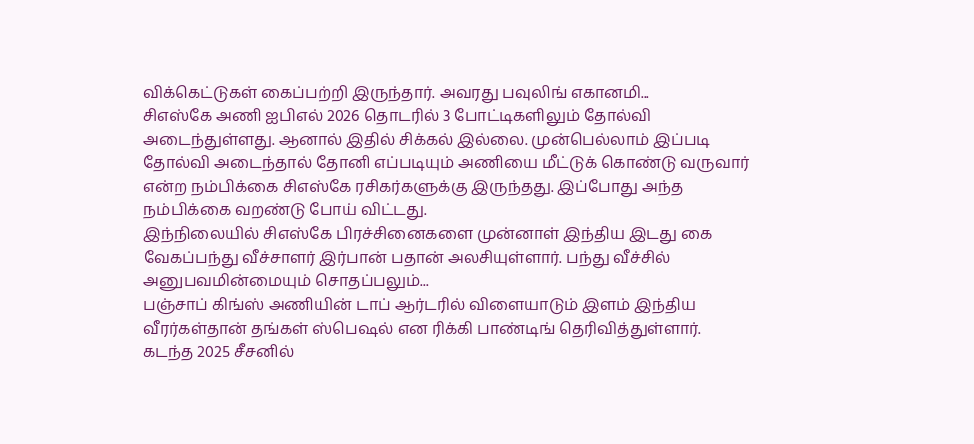விக்கெட்டுகள் கைப்பற்றி இருந்தார். அவரது பவுலிங் எகானமி...
சிஎஸ்கே அணி ஐபிஎல் 2026 தொடரில் 3 போட்டிகளிலும் தோல்வி அடைந்துள்ளது. ஆனால் இதில் சிக்கல் இல்லை. முன்பெல்லாம் இப்படி தோல்வி அடைந்தால் தோனி எப்படியும் அணியை மீட்டுக் கொண்டு வருவார் என்ற நம்பிக்கை சிஎஸ்கே ரசிகர்களுக்கு இருந்தது. இப்போது அந்த நம்பிக்கை வறண்டு போய் விட்டது.
இந்நிலையில் சிஎஸ்கே பிரச்சினைகளை முன்னாள் இந்திய இடது கை வேகப்பந்து வீச்சாளர் இர்பான் பதான் அலசியுள்ளார். பந்து வீச்சில் அனுபவமின்மையும் சொதப்பலும்...
பஞ்சாப் கிங்ஸ் அணியின் டாப் ஆர்டரில் விளையாடும் இளம் இந்திய வீரர்கள்தான் தங்கள் ஸ்பெஷல் என ரிக்கி பாண்டிங் தெரிவித்துள்ளார்.
கடந்த 2025 சீசனில்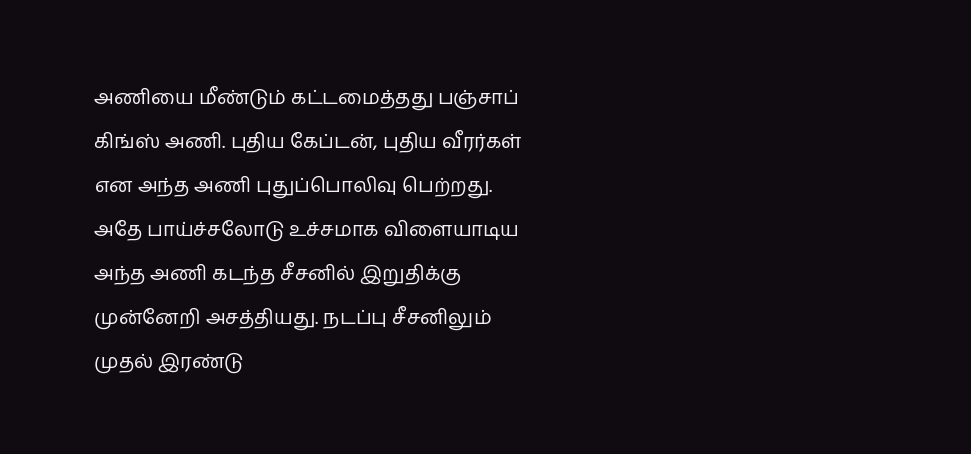அணியை மீண்டும் கட்டமைத்தது பஞ்சாப் கிங்ஸ் அணி. புதிய கேப்டன், புதிய வீரர்கள் என அந்த அணி புதுப்பொலிவு பெற்றது. அதே பாய்ச்சலோடு உச்சமாக விளையாடிய அந்த அணி கடந்த சீசனில் இறுதிக்கு முன்னேறி அசத்தியது. நடப்பு சீசனிலும் முதல் இரண்டு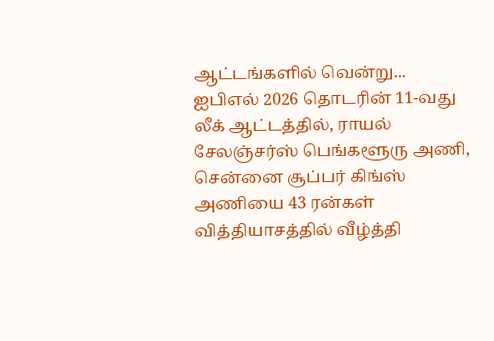ஆட்டங்களில் வென்று...
ஐபிஎல் 2026 தொடரின் 11-வது லீக் ஆட்டத்தில், ராயல் சேலஞ்சர்ஸ் பெங்களூரு அணி, சென்னை சூப்பர் கிங்ஸ் அணியை 43 ரன்கள் வித்தியாசத்தில் வீழ்த்தி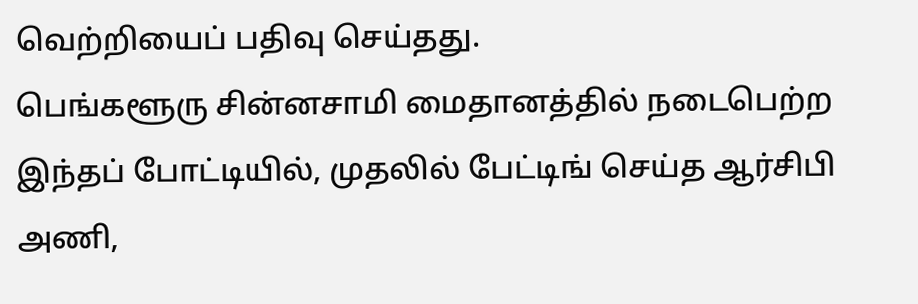வெற்றியைப் பதிவு செய்தது.
பெங்களூரு சின்னசாமி மைதானத்தில் நடைபெற்ற இந்தப் போட்டியில், முதலில் பேட்டிங் செய்த ஆர்சிபி அணி,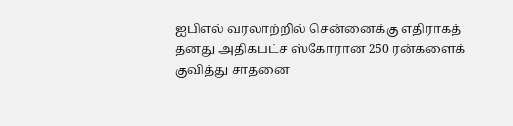ஐபிஎல் வரலாற்றில் சென்னைக்கு எதிராகத் தனது அதிகபட்ச ஸ்கோரான 250 ரன்களைக் குவித்து சாதனை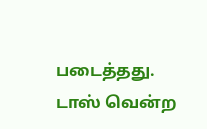படைத்தது.
டாஸ் வென்ற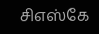சிஎஸ்கே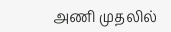அணி முதலில்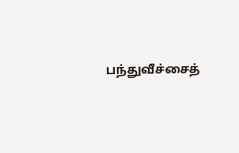பந்துவீச்சைத்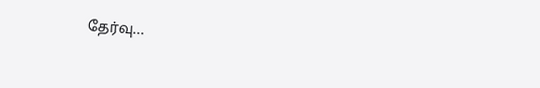தேர்வு...